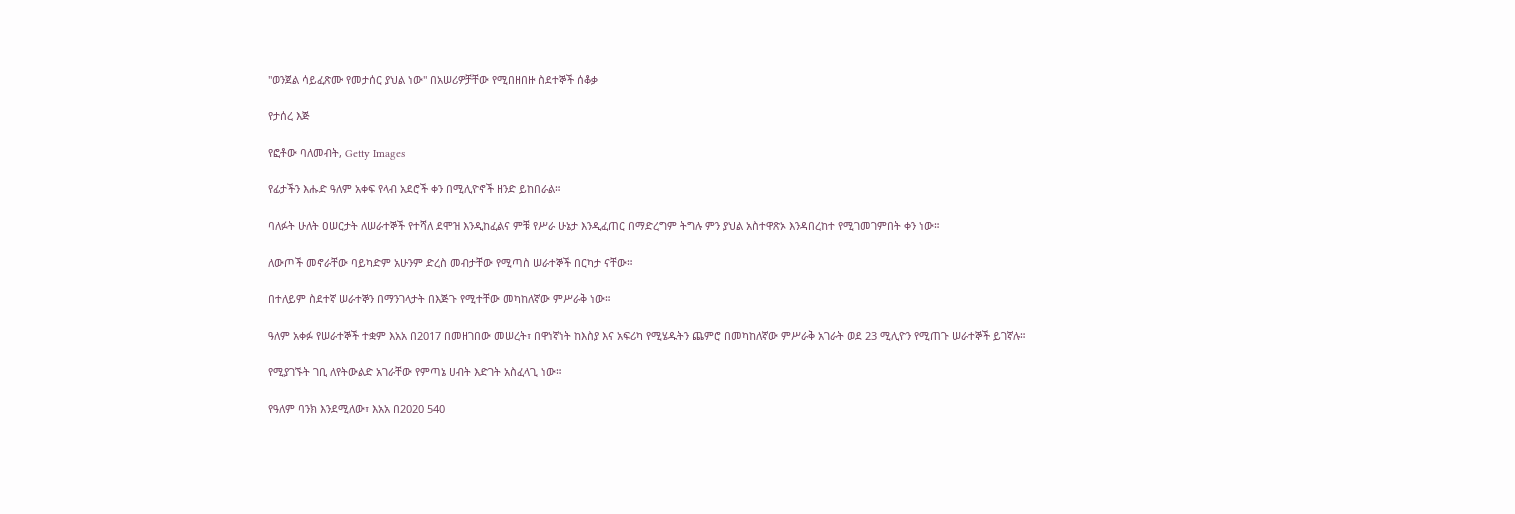"ወንጀል ሳይፈጽሙ የመታሰር ያህል ነው" በአሠሪዎቻቸው የሚበዘበዙ ስደተኞች ሰቆቃ

የታሰረ እጅ

የፎቶው ባለመብት, Getty Images

የፊታችን እሑድ ዓለም አቀፍ የላብ አደሮች ቀን በሚሊዮኖች ዘንድ ይከበራል።

ባለፉት ሁለት ዐሠርታት ለሠራተኞች የተሻለ ደሞዝ እንዲከፈልና ምቹ የሥራ ሁኔታ እንዲፈጠር በማድረግም ትግሉ ምን ያህል አስተዋጽኦ እንዳበረከተ የሚገመገምበት ቀን ነው።

ለውጦች መኖራቸው ባይካድም አሁንም ድረስ መብታቸው የሚጣስ ሠራተኞች በርካታ ናቸው።

በተለይም ስደተኛ ሠራተኞን በማንገላታት በእጅጉ የሚተቸው መካከለኛው ምሥራቅ ነው።

ዓለም አቀፉ የሠራተኞች ተቋም እአአ በ2017 በመዘገበው መሠረት፣ በዋነኛነት ከእስያ እና አፍሪካ የሚሄዱትን ጨምሮ በመካከለኛው ምሥራቅ አገራት ወደ 23 ሚሊዮን የሚጠጉ ሠራተኞች ይገኛሉ።

የሚያገኙት ገቢ ለየትውልድ አገራቸው የምጣኔ ሀብት እድገት አስፈላጊ ነው።

የዓለም ባንክ እንደሚለው፣ እአአ በ2020 540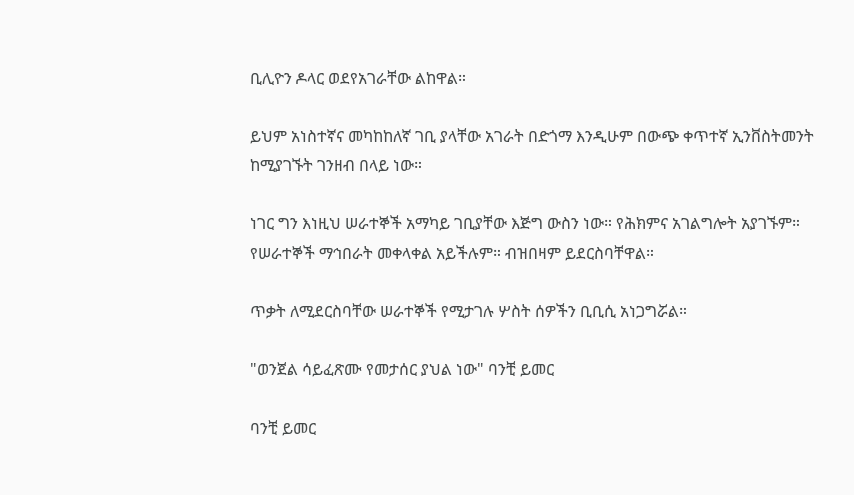ቢሊዮን ዶላር ወደየአገራቸው ልከዋል።

ይህም አነስተኛና መካከከለኛ ገቢ ያላቸው አገራት በድጎማ እንዲሁም በውጭ ቀጥተኛ ኢንቨስትመንት ከሚያገኙት ገንዘብ በላይ ነው።

ነገር ግን እነዚህ ሠራተኞች አማካይ ገቢያቸው እጅግ ውስን ነው። የሕክምና አገልግሎት አያገኙም። የሠራተኞች ማኅበራት መቀላቀል አይችሉም። ብዝበዛም ይደርስባቸዋል።

ጥቃት ለሚደርስባቸው ሠራተኞች የሚታገሉ ሦስት ሰዎችን ቢቢሲ አነጋግሯል።

"ወንጀል ሳይፈጽሙ የመታሰር ያህል ነው" ባንቺ ይመር

ባንቺ ይመር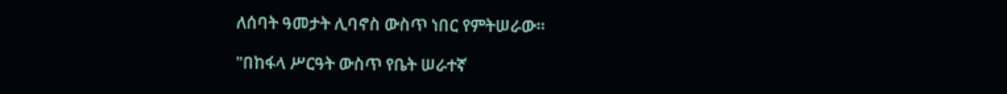ለሰባት ዓመታት ሊባኖስ ውስጥ ነበር የምትሠራው።

"በከፋላ ሥርዓት ውስጥ የቤት ሠራተኛ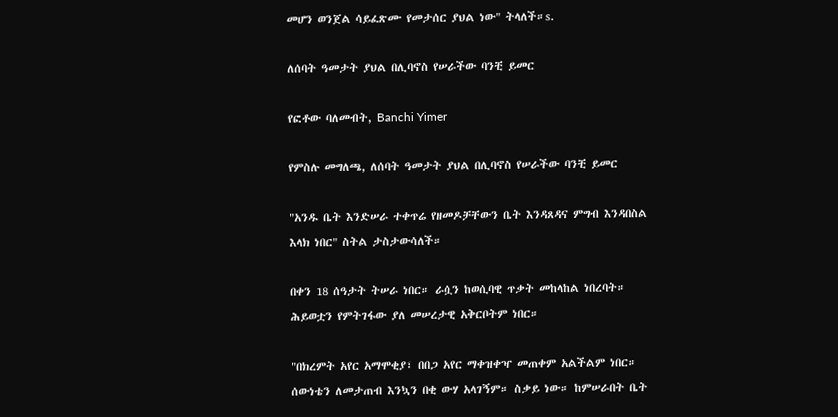መሆን ወንጀል ሳይፈጽሙ የመታሰር ያህል ነው" ትላለች።s.

ለሰባት ዓመታት ያህል በሊባኖስ የሠራችው ባንቺ ይመር

የፎቶው ባለመብት, Banchi Yimer

የምስሉ መግለጫ, ለሰባት ዓመታት ያህል በሊባኖስ የሠራችው ባንቺ ይመር

"አንዱ ቤት እንድሠራ ተቀጥሬ የዘመዶቻቸውን ቤት እንዳጸዳና ምግብ እንዳበስል እላክ ነበር" ስትል ታስታውሳለች።

በቀን 18 ሰዓታት ትሠራ ነበር። ራሷን ከወሲባዊ ጥቃት መከላከል ነበረባት። ሕይወቷን የምትገፋው ያለ መሠረታዊ አቅርቦትም ነበር።

"በክረምት አየር አማሞቂያ፣ በበጋ አየር ማቀዝቀዣ መጠቀም አልችልም ነበር። ሰውነቴን ለመታጠብ እንኳን በቂ ውሃ አላገኝም። ስቃይ ነው። ከምሠራበት ቤት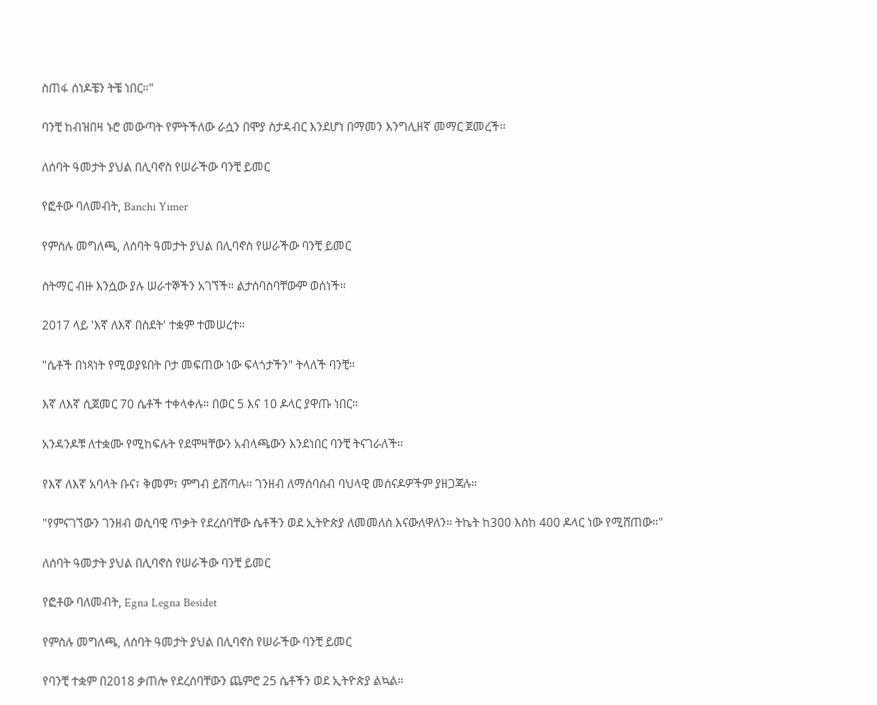ስጠፋ ሰነዶቼን ትቼ ነበር።"

ባንቺ ከብዝበዛ ኑሮ መውጣት የምትችለው ራሷን በሞያ ስታዳብር እንደሆነ በማመን እንግሊዘኛ መማር ጀመረች።

ለሰባት ዓመታት ያህል በሊባኖስ የሠራችው ባንቺ ይመር

የፎቶው ባለመብት, Banchi Yimer

የምስሉ መግለጫ, ለሰባት ዓመታት ያህል በሊባኖስ የሠራችው ባንቺ ይመር

ስትማር ብዙ እንሷው ያሉ ሠራተኞችን አገኘች። ልታሰባስባቸውም ወሰነች።

2017 ላይ 'እኛ ለእኛ በስደት' ተቋም ተመሠረተ።

"ሴቶች በነጻነት የሚወያዩበት ቦታ መፍጠው ነው ፍላጎታችን" ትላለች ባንቺ።

እኛ ለእኛ ሲጀመር 70 ሴቶች ተቀላቀሉ። በወር 5 እና 10 ዶላር ያዋጡ ነበር።

አንዳንዶቹ ለተቋሙ የሚከፍሉት የደሞዛቸውን አብላጫውን እንደነበር ባንቺ ትናገራለች።

የእኛ ለእኛ አባላት ቡና፣ ቅመም፣ ምግብ ይሸጣሉ። ገንዘብ ለማሰባሰብ ባህላዊ መሰናዶዎችም ያዘጋጃሉ።

"የምናገኘውን ገንዘብ ወሲባዊ ጥቃት የደረሰባቸው ሴቶችን ወደ ኢትዮጵያ ለመመለስ እናውለዋለን። ትኬት ከ300 እስከ 400 ዶላር ነው የሚሸጠው።"

ለሰባት ዓመታት ያህል በሊባኖስ የሠራችው ባንቺ ይመር

የፎቶው ባለመብት, Egna Legna Besidet

የምስሉ መግለጫ, ለሰባት ዓመታት ያህል በሊባኖስ የሠራችው ባንቺ ይመር

የባንቺ ተቋም በ2018 ቃጠሎ የደረሰባቸውን ጨምሮ 25 ሴቶችን ወደ ኢትዮጵያ ልኳል።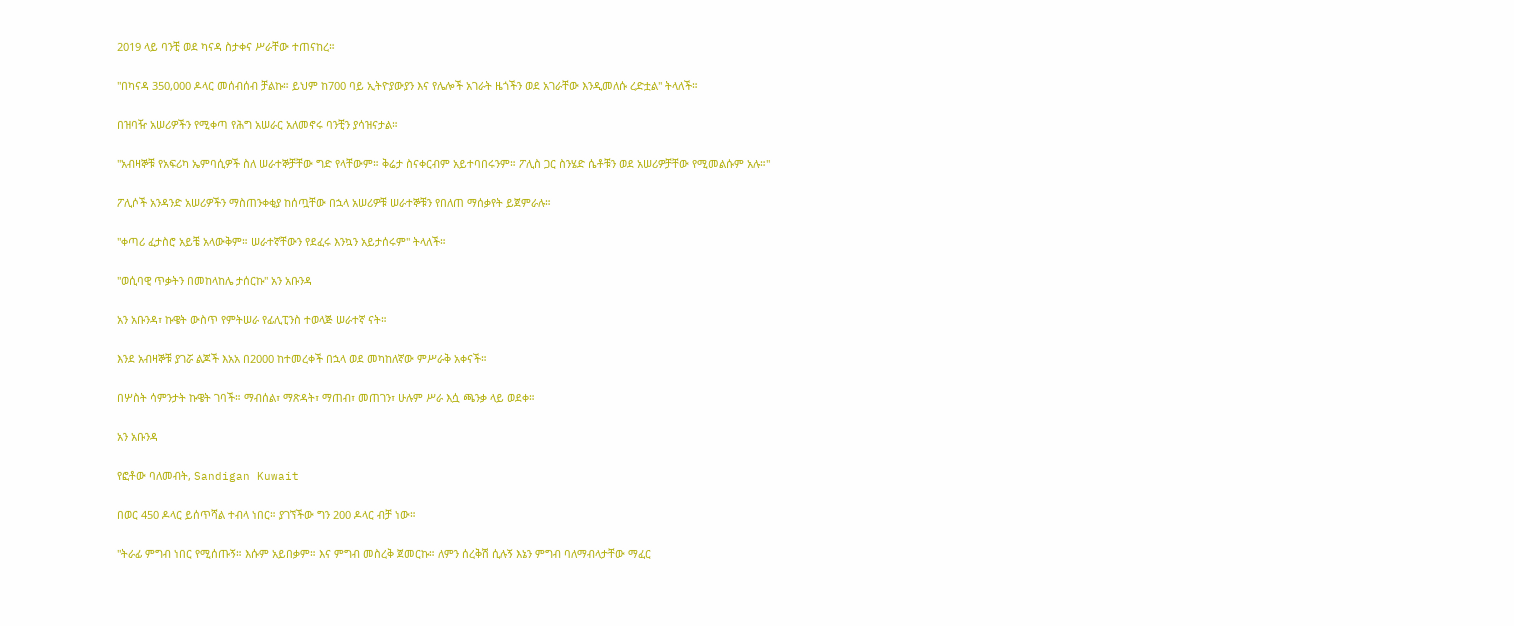2019 ላይ ባንቺ ወደ ካናዳ ስታቀና ሥራቸው ተጠናከረ።

"በካናዳ 350,000 ዶላር መሰብሰብ ቻልኩ። ይህም ከ700 ባይ ኢትዮያውያን እና የሌሎች አገራት ዜጎችን ወደ አገራቸው እንዲመለሱ ረድቷል" ትላለች።

በዝባዥ አሠሪዎችን የሚቀጣ የሕግ አሠራር አለመኖሩ ባንቺን ያሳዝናታል።

"አብዛኞቹ የአፍሪካ ኤምባሲዎች ስለ ሠራተኞቻቸው ግድ የላቸውም። ቅሬታ ስናቀርብም አይተባበሩንም። ፖሊስ ጋር ስንሄድ ሴቶቹን ወደ አሠሪዎቻቸው የሚመልሱም አሉ።"

ፖሊሶች አንዳንድ አሠሪዎችን ማስጠንቀቂያ ከሰጧቸው በኋላ አሠሪዎቹ ሠራተኞቹን የበለጠ ማሰቃየት ይጀምራሉ።

"ቀጣሪ ፈታስሮ አይቼ አላውቅም። ሠራተኛቸውን የደፈሩ እንኳን አይታሰሩም" ትላለች።

"ወሲባዊ ጥቃትን በመከላከሌ ታሰርኩ" አን አቡንዳ

አን አቡንዳ፣ ኩዌት ውስጥ የምትሠራ የፊሊፒንስ ተወላጅ ሠራተኛ ናት።

እንደ አብዛኞቹ ያገሯ ልጆች እአአ በ2000 ከተመረቀች በኋላ ወደ መካከለኛው ምሥራቅ አቀናች።

በሦስት ሳምንታት ኩዌት ገባች። ማብሰል፣ ማጽዳት፣ ማጠብ፣ መጠገን፣ ሁሉም ሥራ እሷ ጫንቃ ላይ ወደቀ።

አን አቡንዳ

የፎቶው ባለመብት, Sandigan Kuwait

በወር 450 ዶላር ይሰጥሻል ተብላ ነበር። ያገኘችው ግን 200 ዶላር ብቻ ነው።

"ትራፊ ምግብ ነበር የሚሰጡኝ። እሱም አይበቃም። እና ምግብ መስረቅ ጀመርኩ። ለምን ሰረቅሽ ሲሉኝ እኔን ምግብ ባለማብላታቸው ማፈር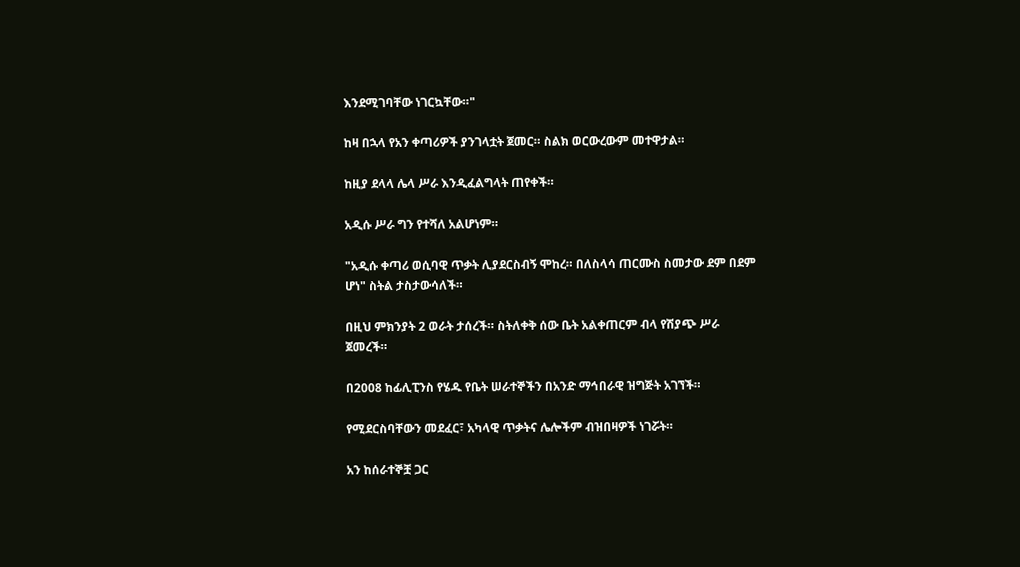እንደሚገባቸው ነገርኳቸው።"

ከዛ በኋላ የአን ቀጣሪዎች ያንገላቷት ጀመር። ስልክ ወርውረውም መተዋታል።

ከዚያ ደላላ ሌላ ሥራ እንዲፈልግላት ጠየቀች።

አዲሱ ሥራ ግን የተሻለ አልሆነም።

"አዲሱ ቀጣሪ ወሲባዊ ጥቃት ሊያደርስብኝ ሞከረ። በለስላሳ ጠርሙስ ስመታው ደም በደም ሆነ" ስትል ታስታውሳለች።

በዚህ ምክንያት 2 ወራት ታሰረች። ስትለቀቅ ሰው ቤት አልቀጠርም ብላ የሽያጭ ሥራ ጀመረች።

በ2008 ከፊሊፒንስ የሄዱ የቤት ሠራተኞችን በአንድ ማኅበራዊ ዝግጅት አገኘች።

የሚደርስባቸውን መደፈር፣ አካላዊ ጥቃትና ሌሎችም ብዝበዛዎች ነገሯት።

አን ከሰራተኞቿ ጋር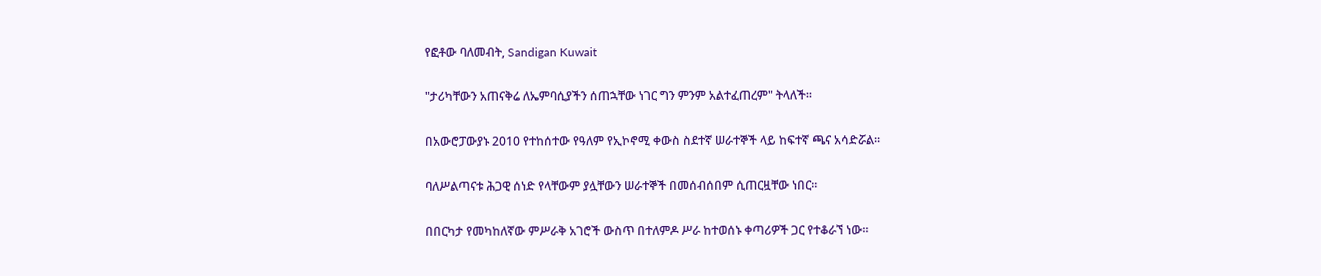የፎቶው ባለመብት, Sandigan Kuwait

"ታሪካቸውን አጠናቅሬ ለኤምባሲያችን ሰጠኋቸው ነገር ግን ምንም አልተፈጠረም" ትላለች።

በአውሮፓውያኑ 2010 የተከሰተው የዓለም የኢኮኖሚ ቀውስ ስደተኛ ሠራተኞች ላይ ከፍተኛ ጫና አሳድሯል።

ባለሥልጣናቱ ሕጋዊ ሰነድ የላቸውም ያሏቸውን ሠራተኞች በመሰብሰበም ሲጠርዟቸው ነበር።

በበርካታ የመካከለኛው ምሥራቅ አገሮች ውስጥ በተለምዶ ሥራ ከተወሰኑ ቀጣሪዎች ጋር የተቆራኘ ነው።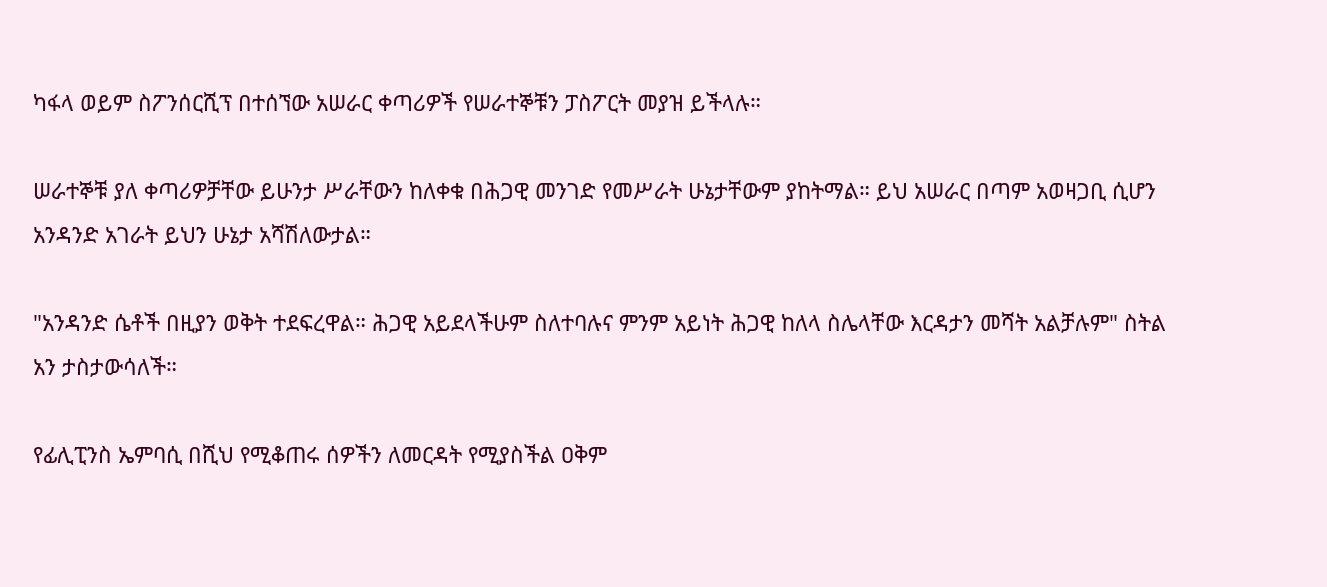ካፋላ ወይም ስፖንሰርሺፕ በተሰኘው አሠራር ቀጣሪዎች የሠራተኞቹን ፓስፖርት መያዝ ይችላሉ።

ሠራተኞቹ ያለ ቀጣሪዎቻቸው ይሁንታ ሥራቸውን ከለቀቁ በሕጋዊ መንገድ የመሥራት ሁኔታቸውም ያከትማል። ይህ አሠራር በጣም አወዛጋቢ ሲሆን አንዳንድ አገራት ይህን ሁኔታ አሻሽለውታል።

"አንዳንድ ሴቶች በዚያን ወቅት ተደፍረዋል። ሕጋዊ አይደላችሁም ስለተባሉና ምንም አይነት ሕጋዊ ከለላ ስሌላቸው እርዳታን መሻት አልቻሉም" ስትል አን ታስታውሳለች።

የፊሊፒንስ ኤምባሲ በሺህ የሚቆጠሩ ሰዎችን ለመርዳት የሚያስችል ዐቅም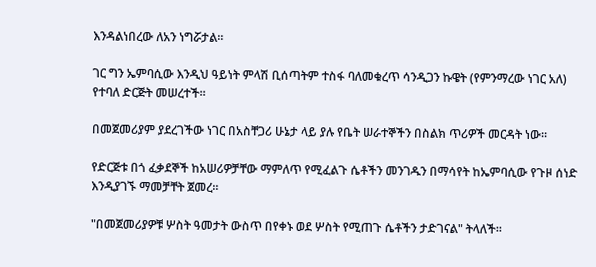እንዳልነበረው ለአን ነግሯታል።

ገር ግን ኤምባሲው እንዲህ ዓይነት ምላሽ ቢሰጣትም ተስፋ ባለመቁረጥ ሳንዲጋን ኩዌት (የምንማረው ነገር አለ) የተባለ ድርጅት መሠረተች።

በመጀመሪያም ያደረገችው ነገር በአስቸጋሪ ሁኔታ ላይ ያሉ የቤት ሠራተኞችን በስልክ ጥሪዎች መርዳት ነው።

የድርጅቱ በጎ ፈቃደኞች ከአሠሪዎቻቸው ማምለጥ የሚፈልጉ ሴቶችን መንገዱን በማሳየት ከኤምባሲው የጉዞ ሰነድ እንዲያገኙ ማመቻቸት ጀመረ።

"በመጀመሪያዎቹ ሦስት ዓመታት ውስጥ በየቀኑ ወደ ሦስት የሚጠጉ ሴቶችን ታድገናል" ትላለች።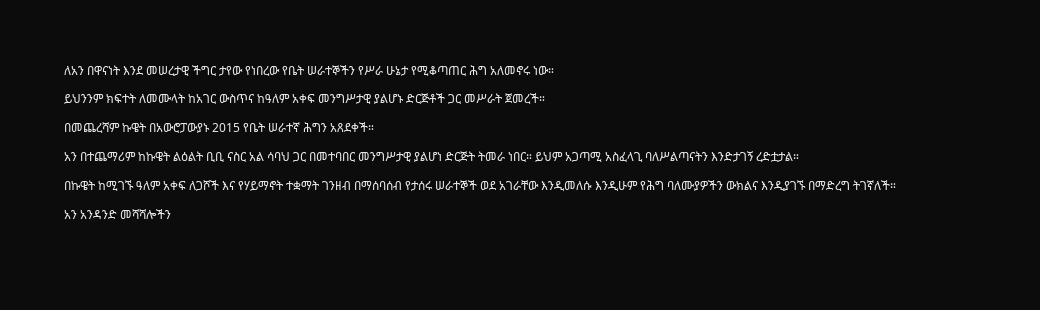ለአን በዋናነት እንደ መሠረታዊ ችግር ታየው የነበረው የቤት ሠራተኞችን የሥራ ሁኔታ የሚቆጣጠር ሕግ አለመኖሩ ነው።

ይህንንም ክፍተት ለመሙላት ከአገር ውስጥና ከዓለም አቀፍ መንግሥታዊ ያልሆኑ ድርጅቶች ጋር መሥራት ጀመረች።

በመጨረሻም ኩዌት በአውሮፓውያኑ 2015 የቤት ሠራተኛ ሕግን አጸደቀች።

አን በተጨማሪም ከኩዌት ልዕልት ቢቢ ናስር አል ሳባህ ጋር በመተባበር መንግሥታዊ ያልሆነ ድርጅት ትመራ ነበር። ይህም አጋጣሚ አስፈላጊ ባለሥልጣናትን እንድታገኝ ረድቷታል።

በኩዌት ከሚገኙ ዓለም አቀፍ ለጋሾች እና የሃይማኖት ተቋማት ገንዘብ በማሰባሰብ የታሰሩ ሠራተኞች ወደ አገራቸው እንዲመለሱ እንዲሁም የሕግ ባለሙያዎችን ውክልና እንዲያገኙ በማድረግ ትገኛለች።

አን አንዳንድ መሻሻሎችን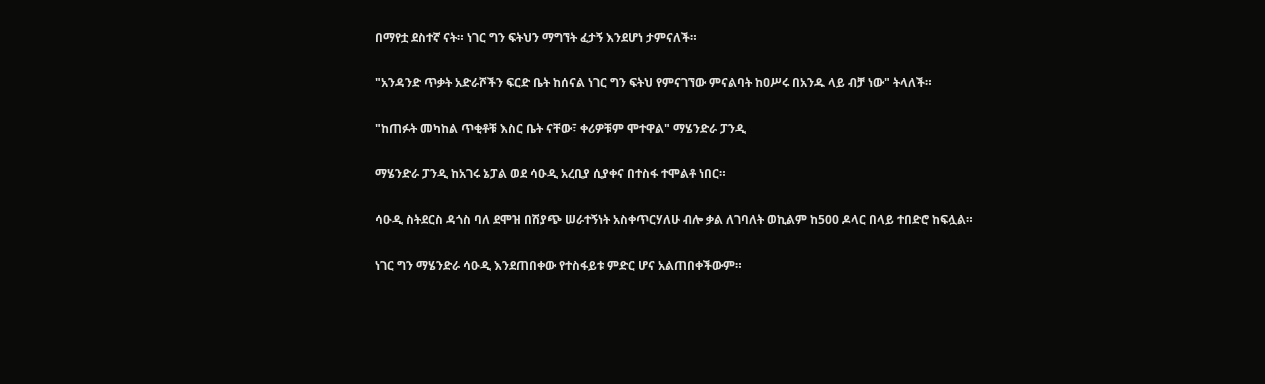በማየቷ ደስተኛ ናት። ነገር ግን ፍትህን ማግኘት ፈታኝ እንደሆነ ታምናለች።

"አንዳንድ ጥቃት አድራሾችን ፍርድ ቤት ከሰናል ነገር ግን ፍትህ የምናገኘው ምናልባት ከዐሥሩ በአንዱ ላይ ብቻ ነው" ትላለች።

"ከጠፉት መካከል ጥቂቶቹ እስር ቤት ናቸው፣ ቀሪዎቹም ሞተዋል" ማሄንድራ ፓንዲ

ማሄንድራ ፓንዲ ከአገሩ ኔፓል ወደ ሳዑዲ አረቢያ ሲያቀና በተስፋ ተሞልቶ ነበር።

ሳዑዲ ስትደርስ ዳጎስ ባለ ደሞዝ በሽያጭ ሠራተኝነት አስቀጥርሃለሁ ብሎ ቃል ለገባለት ወኪልም ከ500 ዶላር በላይ ተበድሮ ከፍሏል።

ነገር ግን ማሄንድራ ሳዑዲ እንደጠበቀው የተስፋይቱ ምድር ሆና አልጠበቀችውም።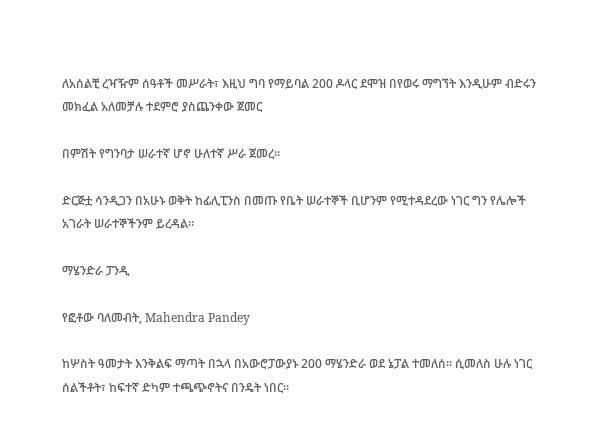ለአሰልቺ ረዣዥም ሰዓቶች መሥራት፣ እዚህ ግባ የማይባል 200 ዶላር ደሞዝ በየወሩ ማግኘት እንዲሁም ብድሩን መክፈል አለመቻሉ ተደምሮ ያስጨንቀው ጀመር

በምሽት የግንባታ ሠራተኛ ሆኖ ሁለተኛ ሥራ ጀመረ።

ድርጅቷ ሳንዲጋን በአሁኑ ወቅት ከፊሊፒንስ በመጡ የቤት ሠራተኞች ቢሆንም የሚተዳደረው ነገር ግን የሌሎች አገራት ሠራተኞችንም ይረዳል።

ማሄንድራ ፓንዲ

የፎቶው ባለመብት, Mahendra Pandey

ከሦስት ዓመታት እንቅልፍ ማጣት በኋላ በአውሮፓውያኑ 200 ማሄንድራ ወደ ኔፓል ተመለሰ። ሲመለስ ሁሉ ነገር ሰልችቶት፣ ከፍተኛ ድካም ተጫጭኖትና በንዴት ነበር።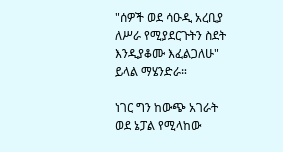"ሰዎች ወደ ሳዑዲ አረቢያ ለሥራ የሚያደርጉትን ስደት እንዲያቆሙ እፈልጋለሁ" ይላል ማሄንድራ።

ነገር ግን ከውጭ አገራት ወደ ኔፓል የሚላከው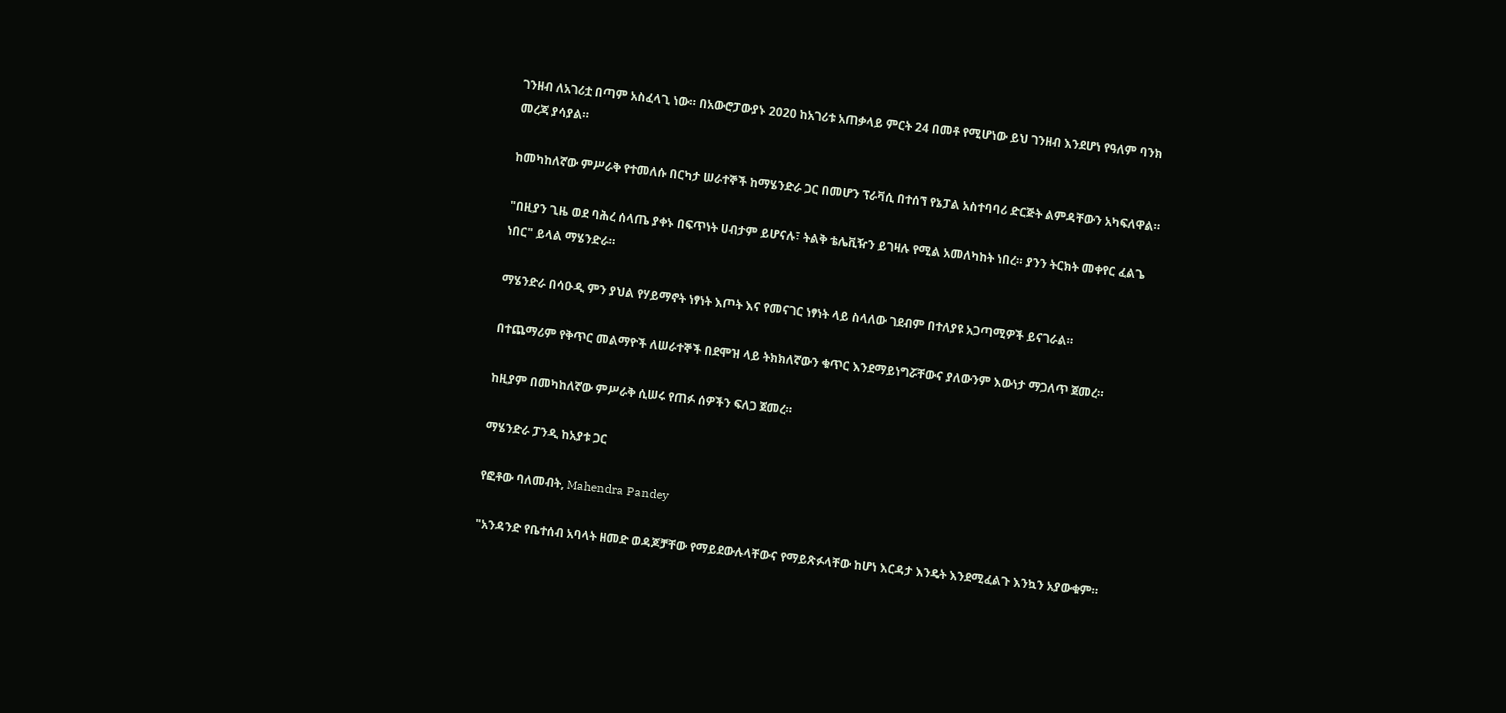ገንዘብ ለአገሪቷ በጣም አስፈላጊ ነው። በአውሮፓውያኑ 2020 ከአገሪቱ አጠቃላይ ምርት 24 በመቶ የሚሆነው ይህ ገንዘብ እንደሆነ የዓለም ባንክ መረጃ ያሳያል።

ከመካከለኛው ምሥራቅ የተመለሱ በርካታ ሠራተኞች ከማሄንድራ ጋር በመሆን ፕራቫሲ በተሰኘ የኔፓል አስተባባሪ ድርጅት ልምዳቸውን አካፍለዋል።

"በዚያን ጊዜ ወደ ባሕረ ሰላጤ ያቀኑ በፍጥነት ሀብታም ይሆናሉ፣ ትልቅ ቴሌቪዥን ይገዛሉ የሚል አመለካከት ነበረ። ያንን ትርክት መቀየር ፈልጌ ነበር" ይላል ማሄንድራ።

ማሄንድራ በሳዑዲ ምን ያህል የሃይማኖት ነፃነት እጦት እና የመናገር ነፃነት ላይ ስላለው ገደብም በተለያዩ አጋጣሚዎች ይናገራል።

በተጨማሪም የቅጥር መልማዮች ለሠራተኞች በደሞዝ ላይ ትክክለኛውን ቁጥር እንደማይነግሯቸውና ያለውንም እውነታ ማጋለጥ ጀመረ።

ከዚያም በመካከለኛው ምሥራቅ ሲሠሩ የጠፉ ሰዎችን ፍለጋ ጀመረ።

ማሄንድራ ፓንዲ ከአያቱ ጋር

የፎቶው ባለመብት, Mahendra Pandey

"አንዳንድ የቤተሰብ አባላት ዘመድ ወዳጆቻቸው የማይደውሉላቸውና የማይጽፉላቸው ከሆነ እርዳታ እንዴት እንደሚፈልጉ እንኳን አያውቁም።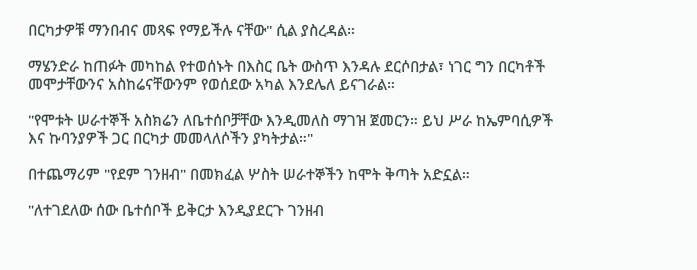በርካታዎቹ ማንበብና መጻፍ የማይችሉ ናቸው" ሲል ያስረዳል።

ማሄንድራ ከጠፉት መካከል የተወሰኑት በእስር ቤት ውስጥ እንዳሉ ደርሶበታል፣ ነገር ግን በርካቶች መሞታቸውንና አስከሬናቸውንም የወሰደው አካል እንደሌለ ይናገራል።

"የሞቱት ሠራተኞች አስክሬን ለቤተሰቦቻቸው እንዲመለስ ማገዝ ጀመርን። ይህ ሥራ ከኤምባሲዎች እና ኩባንያዎች ጋር በርካታ መመላለሶችን ያካትታል።"

በተጨማሪም "የደም ገንዘብ" በመክፈል ሦስት ሠራተኞችን ከሞት ቅጣት አድኗል።

"ለተገደለው ሰው ቤተሰቦች ይቅርታ እንዲያደርጉ ገንዘብ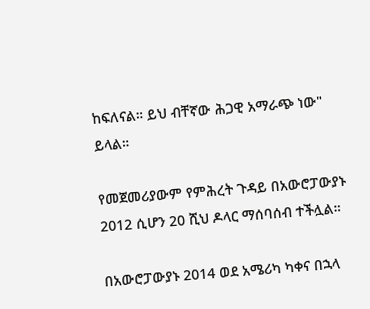ከፍለናል። ይህ ብቸኛው ሕጋዊ አማራጭ ነው" ይላል።

የመጀመሪያውም የምሕረት ጉዳይ በአውሮፓውያኑ 2012 ሲሆን 20 ሺህ ዶላር ማሰባሰብ ተችሏል።

በአውሮፓውያኑ 2014 ወደ አሜሪካ ካቀና በኋላ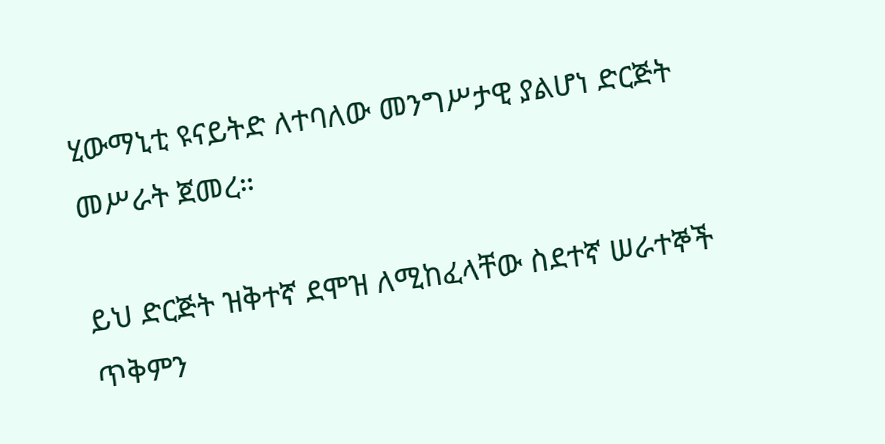ሂውማኒቲ ዩናይትድ ለተባለው መንግሥታዊ ያልሆነ ድርጅት መሥራት ጀመረ።

ይህ ድርጅት ዝቅተኛ ደሞዝ ለሚከፈላቸው ስደተኛ ሠራተኞች ጥቅምን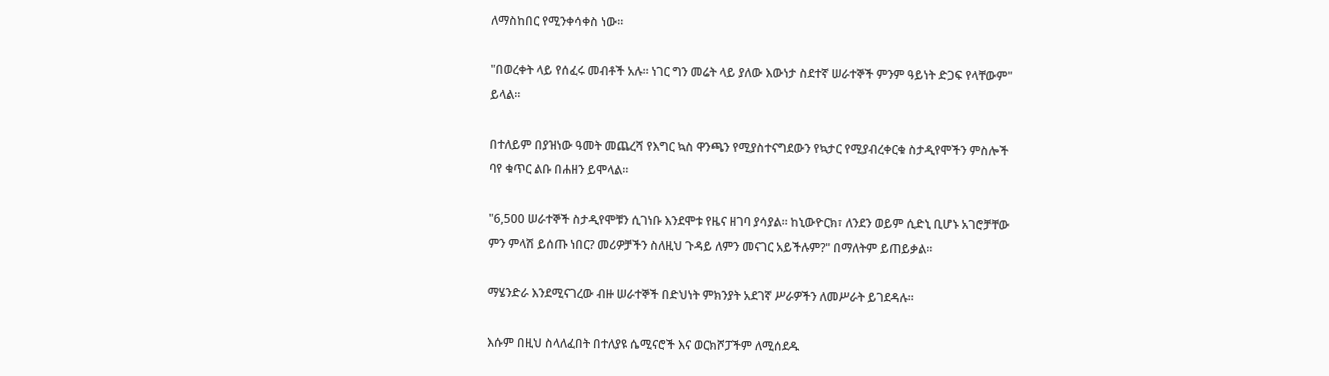ለማስከበር የሚንቀሳቀስ ነው።

"በወረቀት ላይ የሰፈሩ መብቶች አሉ። ነገር ግን መሬት ላይ ያለው እውነታ ስደተኛ ሠራተኞች ምንም ዓይነት ድጋፍ የላቸውም" ይላል።

በተለይም በያዝነው ዓመት መጨረሻ የእግር ኳስ ዋንጫን የሚያስተናግደውን የኳታር የሚያብረቀርቁ ስታዲየሞችን ምስሎች ባየ ቁጥር ልቡ በሐዘን ይሞላል።

"6,500 ሠራተኞች ስታዲየሞቹን ሲገነቡ እንደሞቱ የዜና ዘገባ ያሳያል። ከኒውዮርክ፣ ለንደን ወይም ሲድኒ ቢሆኑ አገሮቻቸው ምን ምላሽ ይሰጡ ነበር? መሪዎቻችን ስለዚህ ጉዳይ ለምን መናገር አይችሉም?" በማለትም ይጠይቃል።

ማሄንድራ እንደሚናገረው ብዙ ሠራተኞች በድህነት ምክንያት አደገኛ ሥራዎችን ለመሥራት ይገደዳሉ።

እሱም በዚህ ስላለፈበት በተለያዩ ሴሚናሮች እና ወርክሾፓችም ለሚሰደዱ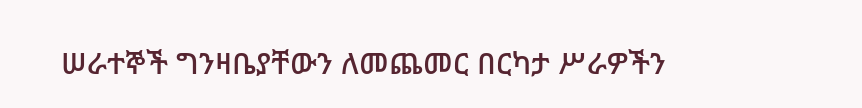ሠራተኞች ግንዛቤያቸውን ለመጨመር በርካታ ሥራዎችን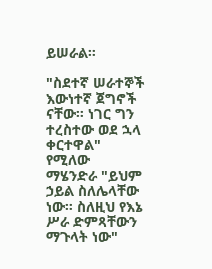ይሠራል።

"ስደተኛ ሠራተኞች እውነተኛ ጀግኖች ናቸው። ነገር ግን ተረስተው ወደ ኋላ ቀርተዋል" የሚለው ማሄንድራ "ይህም ኃይል ስለሌላቸው ነው። ስለዚህ የእኔ ሥራ ድምጻቸውን ማጉላት ነው"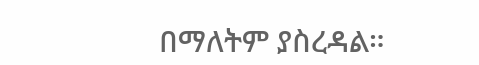በማለትም ያስረዳል።